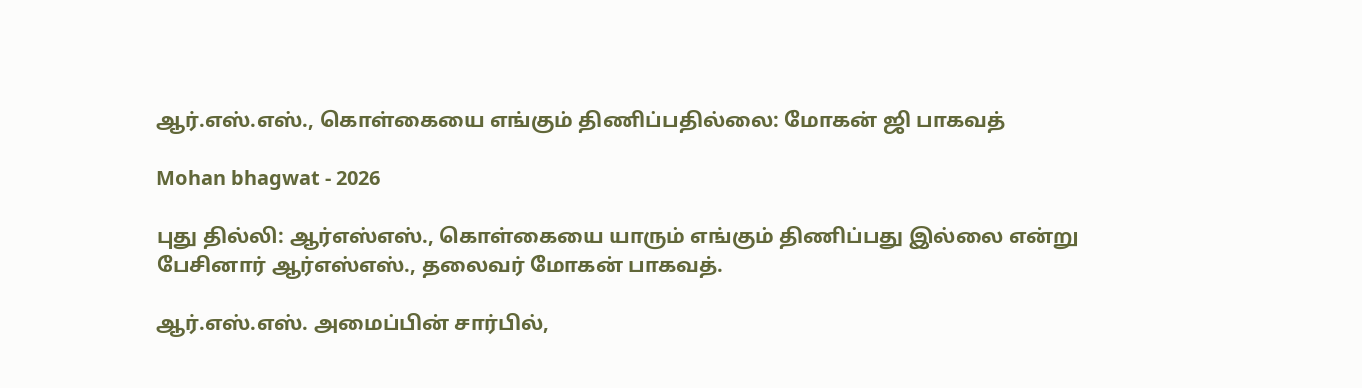ஆர்.எஸ்.எஸ்., கொள்கையை எங்கும் திணிப்பதில்லை: மோகன் ஜி பாகவத்

Mohan bhagwat - 2026

புது தில்லி: ஆர்எஸ்எஸ்., கொள்கையை யாரும் எங்கும் திணிப்பது இல்லை என்று பேசினார் ஆர்எஸ்எஸ்., தலைவர் மோகன் பாகவத்.

ஆர்.எஸ்.எஸ். அமைப்பின் சார்பில்,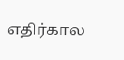எதிர்கால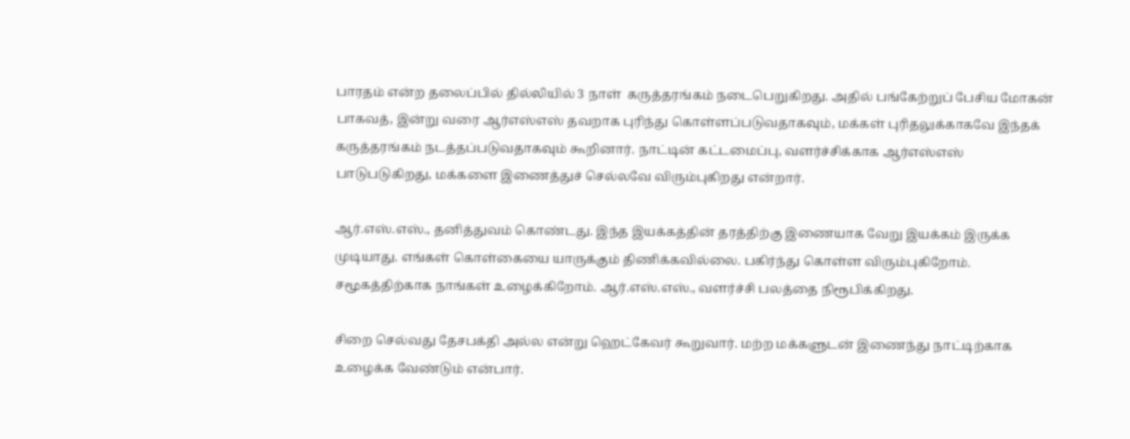பாரதம் என்ற தலைப்பில் தில்லியில் 3 நாள்  கருத்தரங்கம் நடைபெறுகிறது. அதில் பங்கேற்றுப் பேசிய மோகன் பாகவத், இன்று வரை ஆர்எஸ்எஸ் தவறாக புரிந்து கொள்ளப்படுவதாகவும், மக்கள் புரிதலுக்காகவே இந்தக் கருத்தரங்கம் நடத்தப்படுவதாகவும் கூறினார். நாட்டின் கட்டமைப்பு, வளர்ச்சிக்காக ஆர்எஸ்எஸ் பாடுபடுகிறது, மக்களை இணைத்துச் செல்லவே விரும்புகிறது என்றார்.

ஆர்.எஸ்.எஸ்., தனித்துவம் கொண்டது. இந்த இயக்கத்தின் தரத்திற்கு இணையாக வேறு இயக்கம் இருக்க முடியாது. எங்கள் கொள்கையை யாருக்கும் திணிக்கவில்லை. பகிர்ந்து கொள்ள விரும்புகிறோம்.  சமூகத்திற்காக நாங்கள் உழைக்கிறோம். ஆர்.எஸ்.எஸ்., வளர்ச்சி பலத்தை நிரூபிக்கிறது.

சிறை செல்வது தேசபக்தி அல்ல என்று ஹெட்கேவர் கூறுவார். மற்ற மக்களுடன் இணைந்து நாட்டிற்காக உழைக்க வேண்டும் என்பார்.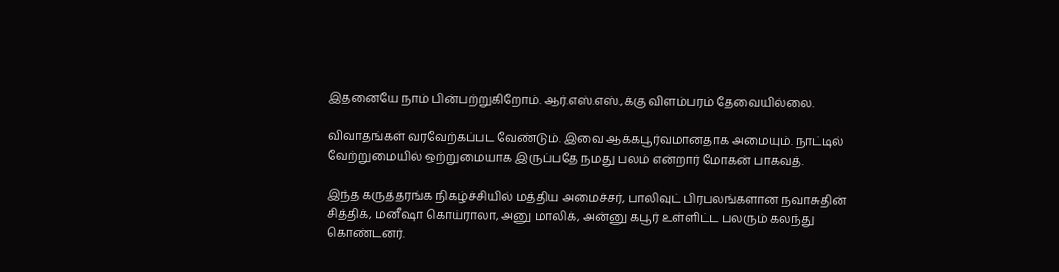இதனையே நாம் பின்பற்றுகிறோம். ஆர்.எஸ்.எஸ்.,க்கு விளம்பரம் தேவையில்லை.

விவாதங்கள் வரவேற்கப்பட வேண்டும். இவை ஆக்கபூர்வமானதாக அமையும். நாட்டில் வேற்றுமையில் ஒற்றுமையாக இருப்பதே நமது பலம் என்றார் மோகன் பாகவத்.

இந்த கருத்தரங்க நிகழ்ச்சியில் மத்திய அமைச்சர், பாலிவுட் பிரபலங்களான நவாசுதின் சித்திக், மனீஷா கொய்ராலா, அனு மாலிக், அன்னு கபூர் உள்ளிட்ட பலரும் கலந்து கொண்டனர்.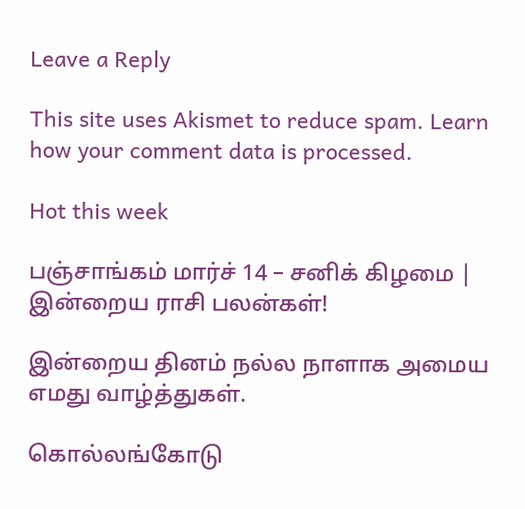Leave a Reply

This site uses Akismet to reduce spam. Learn how your comment data is processed.

Hot this week

பஞ்சாங்கம் மார்ச் 14 – சனிக் கிழமை | இன்றைய ராசி பலன்கள்!

இன்றைய தினம் நல்ல நாளாக அமைய எமது வாழ்த்துகள்.

கொல்லங்கோடு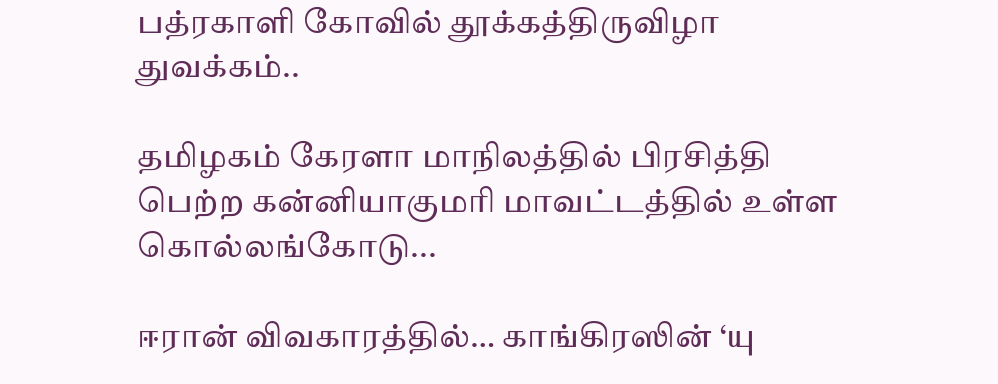பத்ரகாளி கோவில் தூக்கத்திருவிழா துவக்கம்..

தமிழகம் கேரளா மாநிலத்தில் பிரசித்தி பெற்ற கன்னியாகுமரி மாவட்டத்தில் உள்ள கொல்லங்கோடு...

ஈரான் விவகாரத்தில்… காங்கிரஸின் ‘யு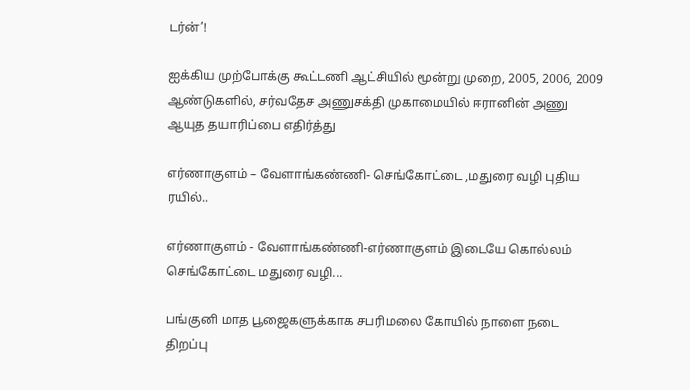டர்ன்’!

ஐக்கிய முற்போக்கு கூட்டணி ஆட்சியில் மூன்று முறை, 2005, 2006, 2009 ஆண்டுகளில், சர்வதேச அணுசக்தி முகாமையில் ஈரானின் அணு ஆயுத தயாரிப்பை எதிர்த்து

எர்ணாகுளம் – வேளாங்கண்ணி- செங்கோட்டை ,மதுரை வழி புதிய ரயில்..

எர்ணாகுளம் - வேளாங்கண்ணி-எர்ணாகுளம் இடையே கொல்லம் செங்கோட்டை மதுரை வழி...

பங்குனி மாத பூஜைகளுக்காக சபரிமலை கோயில் நாளை நடை திறப்பு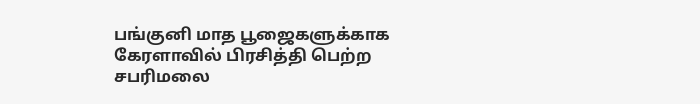பங்குனி மாத பூஜைகளுக்காக கேரளாவில் பிரசித்தி பெற்ற சபரிமலை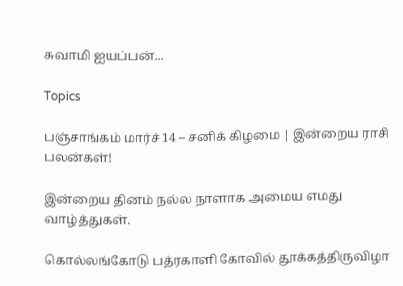சுவாமி ஐயப்பன்...

Topics

பஞ்சாங்கம் மார்ச் 14 – சனிக் கிழமை | இன்றைய ராசி பலன்கள்!

இன்றைய தினம் நல்ல நாளாக அமைய எமது வாழ்த்துகள்.

கொல்லங்கோடு பத்ரகாளி கோவில் தூக்கத்திருவிழா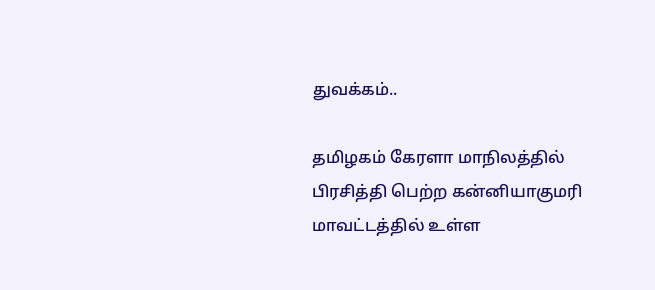துவக்கம்..

தமிழகம் கேரளா மாநிலத்தில் பிரசித்தி பெற்ற கன்னியாகுமரி மாவட்டத்தில் உள்ள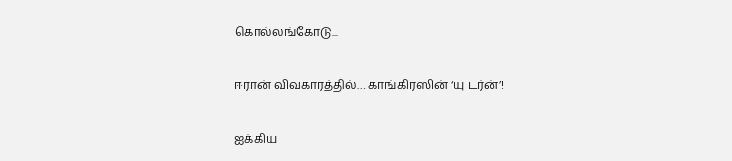கொல்லங்கோடு...

ஈரான் விவகாரத்தில்… காங்கிரஸின் ‘யு டர்ன்’!

ஐக்கிய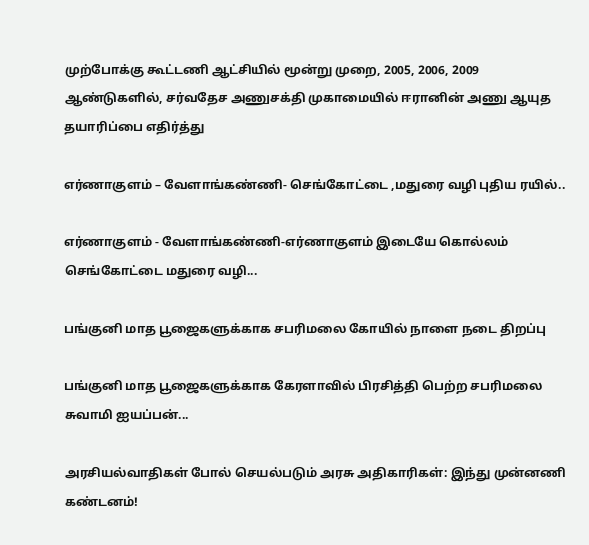முற்போக்கு கூட்டணி ஆட்சியில் மூன்று முறை, 2005, 2006, 2009 ஆண்டுகளில், சர்வதேச அணுசக்தி முகாமையில் ஈரானின் அணு ஆயுத தயாரிப்பை எதிர்த்து

எர்ணாகுளம் – வேளாங்கண்ணி- செங்கோட்டை ,மதுரை வழி புதிய ரயில்..

எர்ணாகுளம் - வேளாங்கண்ணி-எர்ணாகுளம் இடையே கொல்லம் செங்கோட்டை மதுரை வழி...

பங்குனி மாத பூஜைகளுக்காக சபரிமலை கோயில் நாளை நடை திறப்பு

பங்குனி மாத பூஜைகளுக்காக கேரளாவில் பிரசித்தி பெற்ற சபரிமலை சுவாமி ஐயப்பன்...

அரசியல்வாதிகள் போல் செயல்படும் அரசு அதிகாரிகள்: இந்து முன்னணி கண்டனம்!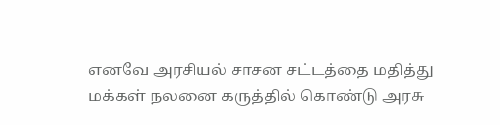எனவே அரசியல் சாசன சட்டத்தை மதித்து மக்கள் நலனை கருத்தில் கொண்டு அரசு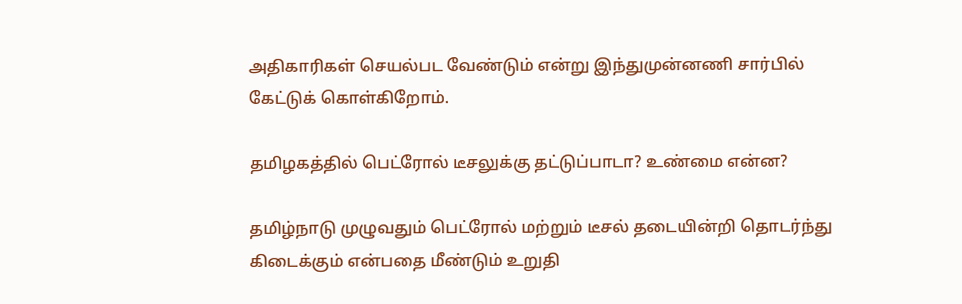அதிகாரிகள் செயல்பட வேண்டும் என்று இந்துமுன்னணி சார்பில் கேட்டுக் கொள்கிறோம்.

தமிழகத்தில் பெட்ரோல் டீசலுக்கு தட்டுப்பாடா? உண்மை என்ன?

தமிழ்நாடு முழுவதும் பெட்ரோல் மற்றும் டீசல் தடையின்றி தொடர்ந்து கிடைக்கும் என்பதை மீண்டும் உறுதி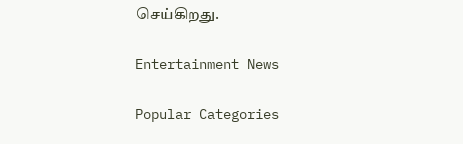செய்கிறது.

Entertainment News

Popular Categories